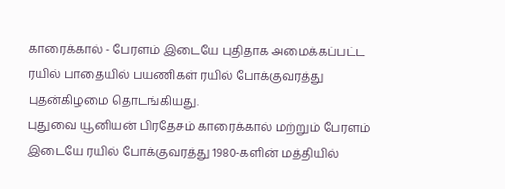காரைக்கால் - பேரளம் இடையே புதிதாக அமைக்கப்பட்ட ரயில் பாதையில் பயணிகள் ரயில் போக்குவரத்து புதன்கிழமை தொடங்கியது.
புதுவை யூனியன் பிரதேசம் காரைக்கால் மற்றும் பேரளம் இடையே ரயில் போக்குவரத்து 1980-களின் மத்தியில்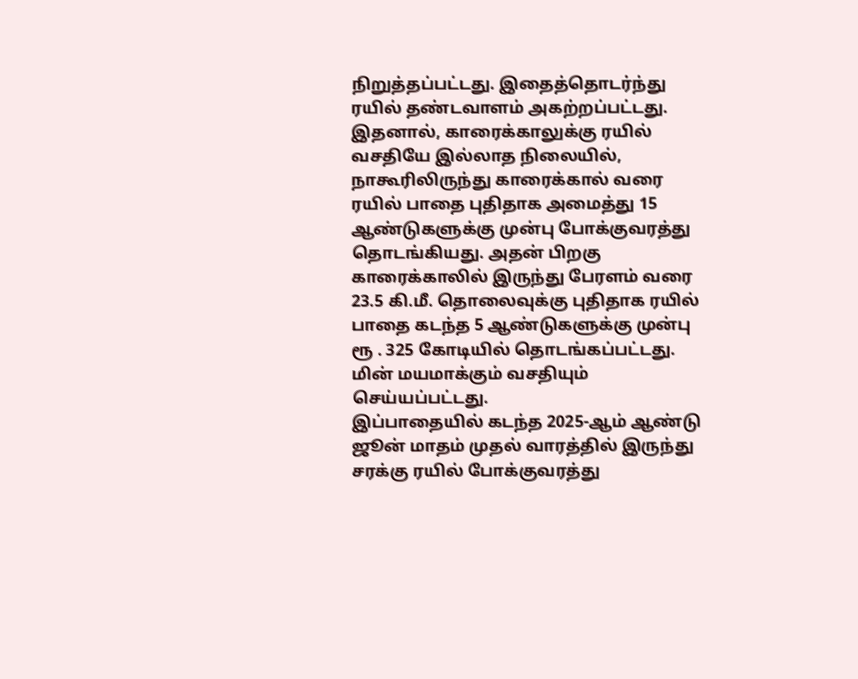நிறுத்தப்பட்டது. இதைத்தொடர்ந்து ரயில் தண்டவாளம் அகற்றப்பட்டது.
இதனால், காரைக்காலுக்கு ரயில் வசதியே இல்லாத நிலையில், நாகூரிலிருந்து காரைக்கால் வரை ரயில் பாதை புதிதாக அமைத்து 15 ஆண்டுகளுக்கு முன்பு போக்குவரத்து தொடங்கியது. அதன் பிறகு காரைக்காலில் இருந்து பேரளம் வரை 23.5 கி.மீ. தொலைவுக்கு புதிதாக ரயில் பாதை கடந்த 5 ஆண்டுகளுக்கு முன்பு ரூ . 325 கோடியில் தொடங்கப்பட்டது. மின் மயமாக்கும் வசதியும் செய்யப்பட்டது.
இப்பாதையில் கடந்த 2025-ஆம் ஆண்டு ஜூன் மாதம் முதல் வாரத்தில் இருந்து சரக்கு ரயில் போக்குவரத்து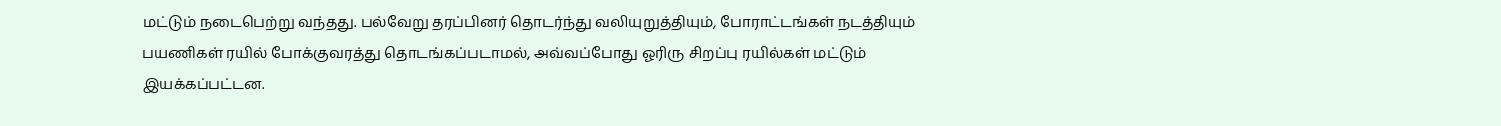மட்டும் நடைபெற்று வந்தது. பல்வேறு தரப்பினர் தொடர்ந்து வலியுறுத்தியும், போராட்டங்கள் நடத்தியும் பயணிகள் ரயில் போக்குவரத்து தொடங்கப்படாமல், அவ்வப்போது ஓரிரு சிறப்பு ரயில்கள் மட்டும் இயக்கப்பட்டன.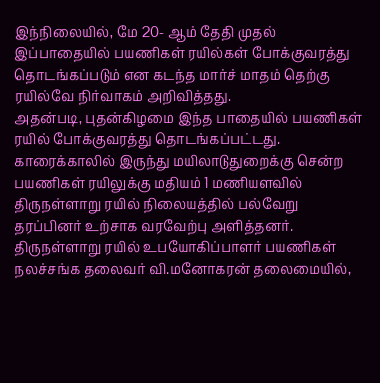இந்நிலையில், மே 20- ஆம் தேதி முதல் இப்பாதையில் பயணிகள் ரயில்கள் போக்குவரத்து தொடங்கப்படும் என கடந்த மார்ச் மாதம் தெற்கு ரயில்வே நிர்வாகம் அறிவித்தது.
அதன்படி, புதன்கிழமை இந்த பாதையில் பயணிகள் ரயில் போக்குவரத்து தொடங்கப்பட்டது. காரைக்காலில் இருந்து மயிலாடுதுறைக்கு சென்ற பயணிகள் ரயிலுக்கு மதியம் 1 மணியளவில் திருநள்ளாறு ரயில் நிலையத்தில் பல்வேறு தரப்பினர் உற்சாக வரவேற்பு அளித்தனர்.
திருநள்ளாறு ரயில் உபயோகிப்பாளர் பயணிகள் நலச்சங்க தலைவர் வி.மனோகரன் தலைமையில்,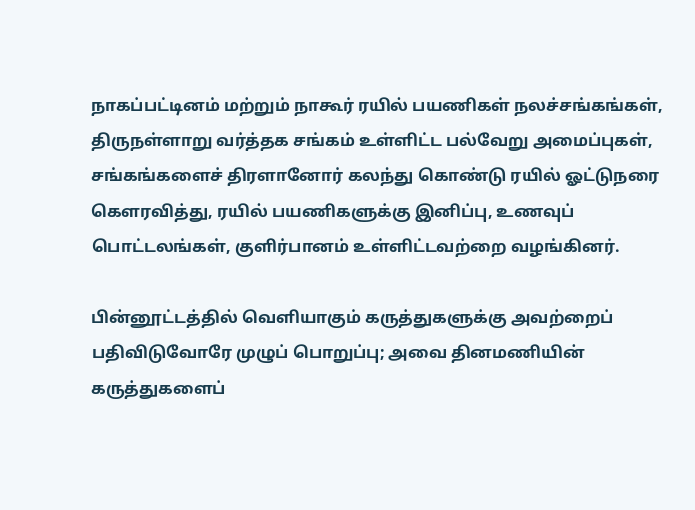நாகப்பட்டினம் மற்றும் நாகூர் ரயில் பயணிகள் நலச்சங்கங்கள், திருநள்ளாறு வர்த்தக சங்கம் உள்ளிட்ட பல்வேறு அமைப்புகள், சங்கங்களைச் திரளானோர் கலந்து கொண்டு ரயில் ஓட்டுநரை கெளரவித்து, ரயில் பயணிகளுக்கு இனிப்பு, உணவுப் பொட்டலங்கள், குளிர்பானம் உள்ளிட்டவற்றை வழங்கினர்.

பின்னூட்டத்தில் வெளியாகும் கருத்துகளுக்கு அவற்றைப் பதிவிடுவோரே முழுப் பொறுப்பு; அவை தினமணியின் கருத்துகளைப்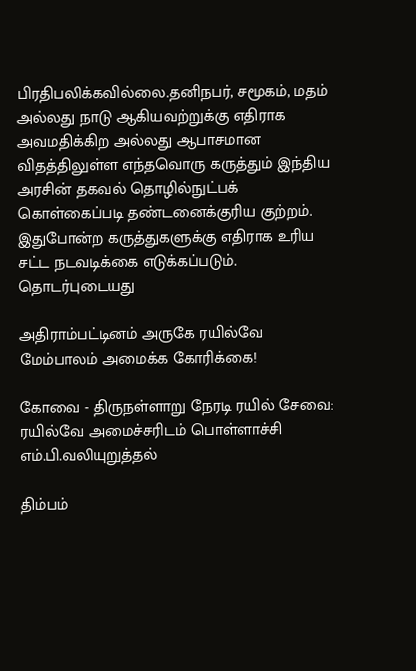பிரதிபலிக்கவில்லை.தனிநபர், சமூகம், மதம் அல்லது நாடு ஆகியவற்றுக்கு எதிராக அவமதிக்கிற அல்லது ஆபாசமான விதத்திலுள்ள எந்தவொரு கருத்தும் இந்திய அரசின் தகவல் தொழில்நுட்பக் கொள்கைப்படி தண்டனைக்குரிய குற்றம். இதுபோன்ற கருத்துகளுக்கு எதிராக உரிய சட்ட நடவடிக்கை எடுக்கப்படும்.
தொடர்புடையது

அதிராம்பட்டினம் அருகே ரயில்வே மேம்பாலம் அமைக்க கோரிக்கை!

கோவை - திருநள்ளாறு நேரடி ரயில் சேவை: ரயில்வே அமைச்சரிடம் பொள்ளாச்சி எம்.பி.வலியுறுத்தல்

திம்பம்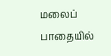மலைப் பாதையில்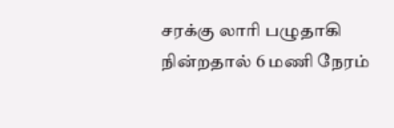சரக்கு லாரி பழுதாகி நின்றதால் 6 மணி நேரம்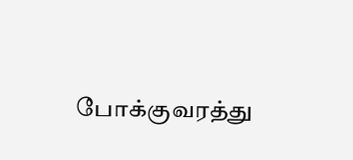போக்குவரத்து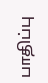பாதிப்பு